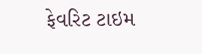ફેવરિટ ટાઇમ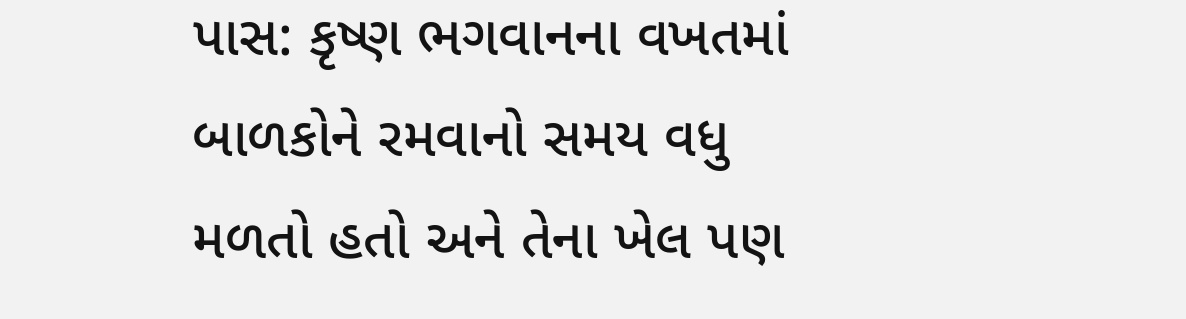પાસ: કૃષ્ણ ભગવાનના વખતમાં બાળકોને રમવાનો સમય વધુ મળતો હતો અને તેના ખેલ પણ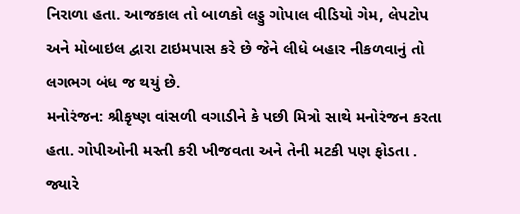નિરાળા હતા. આજકાલ તો બાળકો લડ્ડુ ગોપાલ વીડિયો ગેમ, લેપટોપ અને મોબાઇલ દ્વારા ટાઇમપાસ કરે છે જેને લીધે બહાર નીકળવાનું તો લગભગ બંધ જ થયું છે.
મનોરંજન: શ્રીકૃષ્ણ વાંસળી વગાડીને કે પછી મિત્રો સાથે મનોરંજન કરતા હતા. ગોપીઓની મસ્તી કરી ખીજવતા અને તેની મટકી પણ ફોડતા . જ્યારે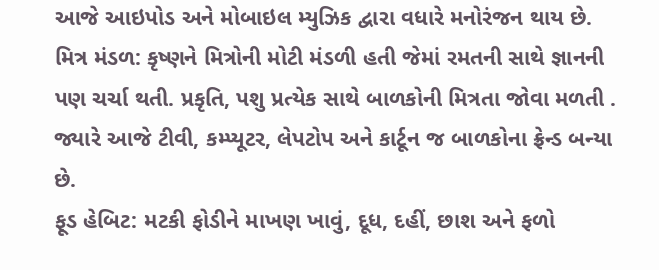આજે આઇપોડ અને મોબાઇલ મ્યુઝિક દ્વારા વધારે મનોરંજન થાય છે.
મિત્ર મંડળ: કૃષ્ણને મિત્રોની મોટી મંડળી હતી જેમાં રમતની સાથે જ્ઞાનની પણ ચર્ચા થતી. પ્રકૃતિ, પશુ પ્રત્યેક સાથે બાળકોની મિત્રતા જોવા મળતી . જ્યારે આજે ટીવી, કમ્પ્યૂટર, લેપટોપ અને કાર્ટૂન જ બાળકોના ફ્રેન્ડ બન્યા છે.
ફૂડ હેબિટ: મટકી ફોડીને માખણ ખાવું, દૂધ, દહીં, છાશ અને ફળો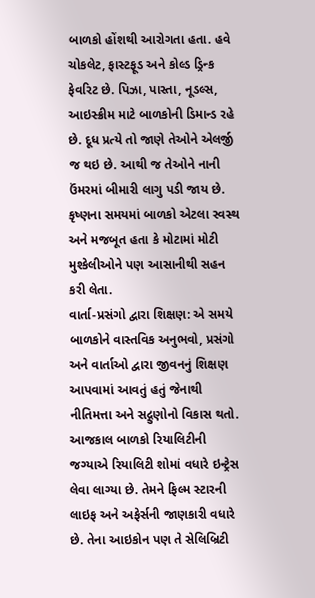બાળકો હોંશથી આરોગતા હતા. હવે ચોકલેટ, ફાસ્ટફૂડ અને કોલ્ડ ડ્રિન્ક ફેવરિટ છે. પિઝા, પાસ્તા, નૂડલ્સ, આઇસ્ક્રીમ માટે બાળકોની ડિમાન્ડ રહે છે. દૂધ પ્રત્યે તો જાણે તેઓને એલર્જી જ થઇ છે. આથી જ તેઓને નાની ઉંમરમાં બીમારી લાગુ પડી જાય છે. કૃષ્ણના સમયમાં બાળકો એટલા સ્વસ્થ અને મજબૂત હતા કે મોટામાં મોટી મુશ્કેલીઓને પણ આસાનીથી સહન કરી લેતા.
વાર્તા-પ્રસંગો દ્વારા શિક્ષણ: એ સમયે બાળકોને વાસ્તવિક અનુભવો, પ્રસંગો અને વાર્તાઓ દ્વારા જીવનનું શિક્ષણ આપવામાં આવતું હતું જેનાથી નીતિમત્તા અને સદ્ગુણોનો વિકાસ થતો. આજકાલ બાળકો રિયાલિટીની જગ્યાએ રિયાલિટી શોમાં વધારે ઇન્ટ્રેસ લેવા લાગ્યા છે. તેમને ફિલ્મ સ્ટારની લાઇફ અને અફેર્સની જાણકારી વધારે છે. તેના આઇકોન પણ તે સેલિબ્રિટી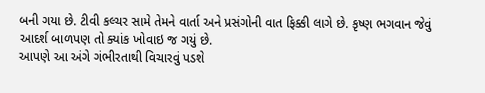બની ગયા છે. ટીવી કલ્ચર સામે તેમને વાર્તા અને પ્રસંગોની વાત ફિક્કી લાગે છે. કૃષ્ણ ભગવાન જેવું આદર્શ બાળપણ તો ક્યાંક ખોવાઇ જ ગયું છે.
આપણે આ અંગે ગંભીરતાથી વિચારવું પડશે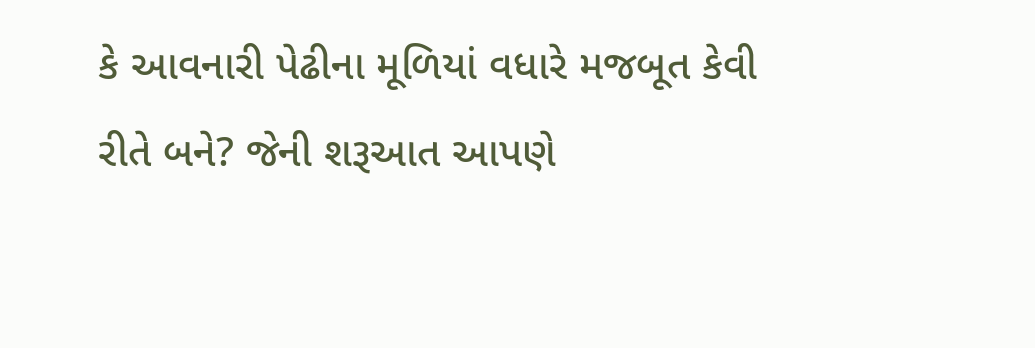કે આવનારી પેઢીના મૂળિયાં વધારે મજબૂત કેવી રીતે બને? જેની શરૂઆત આપણે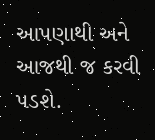આપણાથી અને આજથી જ કરવી પડશે.